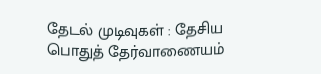தேடல் முடிவுகள் : தேசிய பொதுத் தேர்வாணையம்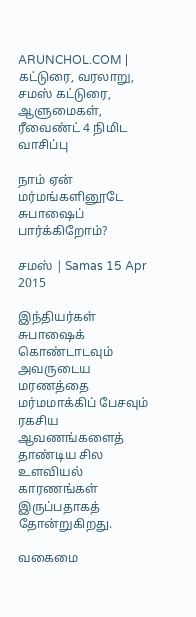ARUNCHOL.COM | கட்டுரை, வரலாறு, சமஸ் கட்டுரை, ஆளுமைகள், ரீவைண்ட் 4 நிமிட வாசிப்பு

நாம் ஏன் மர்மங்களினூடே சுபாஷைப் பார்க்கிறோம்?

சமஸ் | Samas 15 Apr 2015

இந்தியர்கள் சுபாஷைக் கொண்டாடவும் அவருடைய மரணத்தை மர்மமாக்கிப் பேசவும் ரகசிய ஆவணங்களைத் தாண்டிய சில உளவியல் காரணங்கள் இருப்பதாகத் தோன்றுகிறது.

வகைமை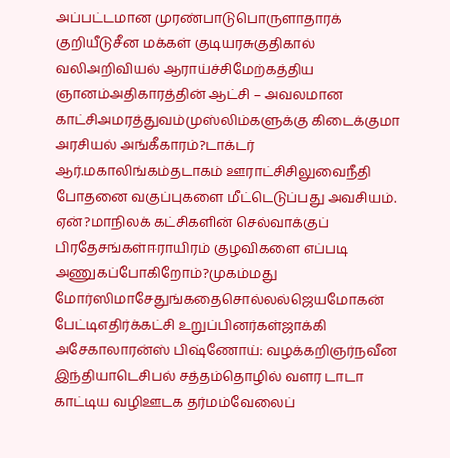அப்பட்டமான முரண்பாடுபொருளாதாரக் குறியீடுசீன மக்கள் குடியரசுகுதிகால் வலிஅறிவியல் ஆராய்ச்சிமேற்கத்திய ஞானம்அதிகாரத்தின் ஆட்சி – அவலமான காட்சிஅமரத்துவம்முஸ்லிம்களுக்கு கிடைக்குமா அரசியல் அங்கீகாரம்?டாக்டர் ஆர்.மகாலிங்கம்தடாகம் ஊராட்சிசிலுவைநீதி போதனை வகுப்புகளை மீட்டெடுப்பது அவசியம். ஏன்?மாநிலக் கட்சிகளின் செல்வாக்குப் பிரதேசங்கள்ஈராயிரம் குழவிகளை எப்படி அணுகப்போகிறோம்?முகம்மது மோர்ஸிமாசேதுங்கதைசொல்லல்ஜெயமோகன் பேட்டிஎதிர்க்கட்சி உறுப்பினர்கள்ஜாக்கி அசேகாலாரன்ஸ் பிஷ்ணோய்: வழக்கறிஞர்நவீன இந்தியாடெசிபல் சத்தம்தொழில் வளர டாடா காட்டிய வழிஊடக தர்மம்வேலைப்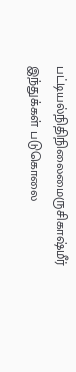பட்டியல்நிதிநிலைமைருசிகாஷ்மீர் இந்துக்கள் படுகொலை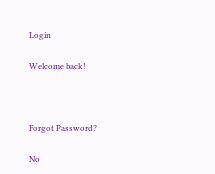Login

Welcome back!



Forgot Password?

No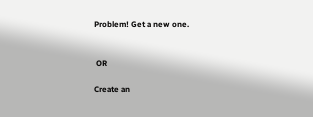Problem! Get a new one.


 OR

Create an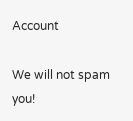Account

We will not spam you!